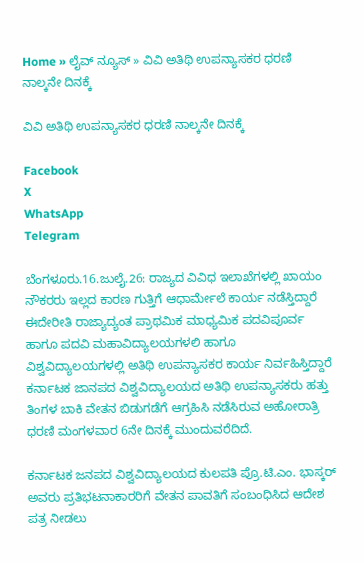Home » ಲೈವ್ ನ್ಯೂಸ್ » ವಿವಿ ಅತಿಥಿ ಉಪನ್ಯಾಸಕರ ಧರಣಿ ನಾಲ್ಕನೇ ದಿನಕ್ಕೆ

ವಿವಿ ಅತಿಥಿ ಉಪನ್ಯಾಸಕರ ಧರಣಿ ನಾಲ್ಕನೇ ದಿನಕ್ಕೆ

Facebook
X
WhatsApp
Telegram

ಬೆಂಗಳೂರು.16.ಜುಲೈ.26: ರಾಜ್ಯದ ವಿವಿಧ ಇಲಾಖೆಗಳಲ್ಲಿ ಖಾಯಂ ನೌಕರರು ಇಲ್ಲದ ಕಾರಣ ಗುತ್ತಿಗೆ ಆಧಾರ್ಮೇಲೆ ಕಾರ್ಯ ನಡೆಸ್ತಿದ್ದಾರೆ ಈದೇರೀತಿ ರಾಜ್ಯಾದ್ಯಂತ ಪ್ರಾಥಮಿಕ ಮಾಧ್ಯಮಿಕ ಪದವಿಪೂರ್ವ ಹಾಗೂ ಪದವಿ ಮಹಾವಿದ್ಯಾಲಯಗಳಲಿ ಹಾಗೂ ವಿಶ್ವವಿದ್ಯಾಲಯಗಳಲ್ಲಿ ಅತಿಥಿ ಉಪನ್ಯಾಸಕರ ಕಾರ್ಯ ನಿರ್ವಹಿಸ್ತಿದ್ದಾರೆ ಕರ್ನಾಟಕ ಜಾನಪದ ವಿಶ್ವವಿದ್ಯಾಲಯದ ಅತಿಥಿ ಉಪನ್ಯಾಸಕರು ಹತ್ತು ತಿಂಗಳ ಬಾಕಿ ವೇತನ ಬಿಡುಗಡೆಗೆ ಆಗ್ರಹಿಸಿ ನಡೆಸಿರುವ ಅಹೋರಾತ್ರಿ ಧರಣಿ ಮಂಗಳವಾರ 6ನೇ ದಿನಕ್ಕೆ ಮುಂದುವರೆದಿದೆ.

ಕರ್ನಾಟಕ ಜನಪದ ವಿಶ್ವವಿದ್ಯಾಲಯದ ಕುಲಪತಿ ಪ್ರೊ.ಟಿ.ಎಂ. ಭಾಸ್ಕರ್ ಅವರು ಪ್ರತಿಭಟನಾಕಾರರಿಗೆ ವೇತನ ಪಾವತಿಗೆ ಸಂಬಂಧಿಸಿದ ಆದೇಶ ಪತ್ರ ನೀಡಲು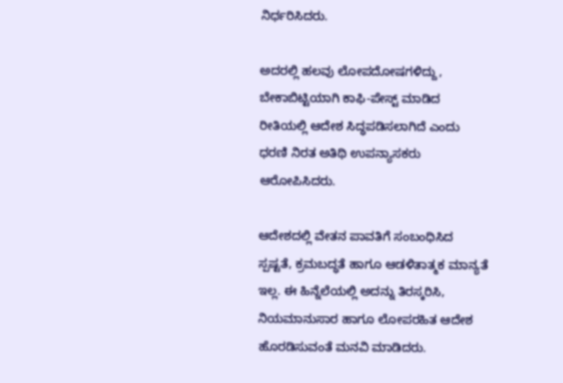ನಿರ್ಧರಿಸಿದರು.

ಅದರಲ್ಲಿ ಹಲವು ಲೋಪದೋಷಗಳಿದ್ದು, ಬೇಕಾಬಿಟ್ಟಿಯಾಗಿ ಕಾಫಿ-ಪೇಸ್ಟ್ ಮಾಡಿದ ರೀತಿಯಲ್ಲಿ ಆದೇಶ ಸಿದ್ಧಪಡಿಸಲಾಗಿದೆ ಎಂದು ಧರಣಿ ನಿರತ ಅತಿಥಿ ಉಪನ್ಯಾಸಕರು ಆರೋಪಿಸಿದರು.

ಆದೇಶದಲ್ಲಿ ವೇತನ ಪಾವತಿಗೆ ಸಂಬಂಧಿಸಿದ ಸ್ಪಷ್ಟತೆ, ಕ್ರಮಬದ್ಧತೆ ಹಾಗೂ ಆಡಳಿತಾತ್ಮಕ ಮಾನ್ಯತೆ ಇಲ್ಲ. ಈ ಹಿನ್ನೆಲೆಯಲ್ಲಿ ಅದನ್ನು ತಿರಸ್ಕರಿಸಿ, ನಿಯಮಾನುಸಾರ ಹಾಗೂ ಲೋಪರಹಿತ ಆದೇಶ ಹೊರಡಿಸುವಂತೆ ಮನವಿ ಮಾಡಿದರು.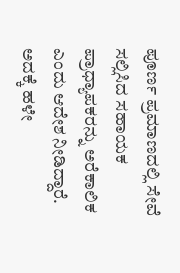ಪೂರ್ಣ ಪ್ರಮಾಣದಲ್ಲಿ ಸೇವೆ ಸಲ್ಲಿಸಿದ ಸಹಾಯಕ ಪ್ರಾಧ್ಯಾಪಕರನ್ನು ಅರೆಕಾಲಿಕ ಎಂದು ಆದೇಶ ನೀಡಿದ್ದಾರೆ. ಅದಕ್ಕೆ ಹಳೇ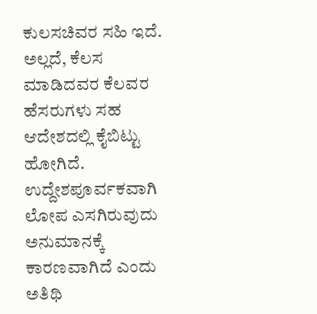ಕುಲಸಚಿವರ ಸಹಿ ಇದೆ. ಅಲ್ಲದೆ, ಕೆಲಸ ಮಾಡಿದವರ ಕೆಲವರ ಹೆಸರುಗಳು ಸಹ ಆದೇಶದಲ್ಲಿ ಕೈಬಿಟ್ಟು ಹೋಗಿದೆ. ಉದ್ದೇಶಪೂರ್ವಕವಾಗಿ ಲೋಪ ಎಸಗಿರುವುದು ಅನುಮಾನಕ್ಕೆ ಕಾರಣವಾಗಿದೆ ಎಂದು ಅತಿಥಿ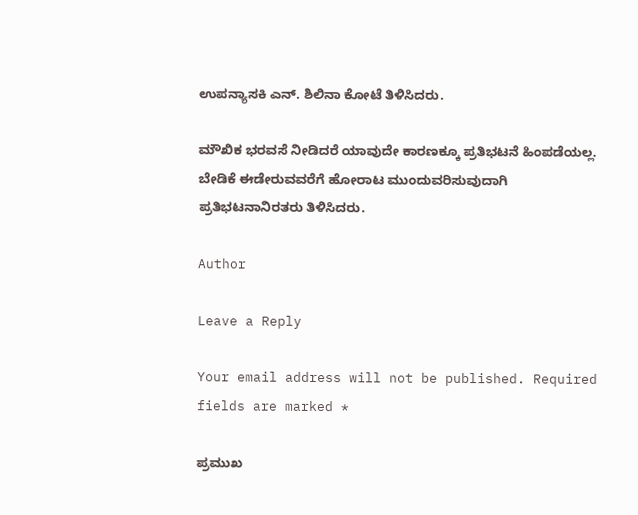ಉಪನ್ಯಾಸಕಿ ಎನ್. ಶಿಲಿನಾ ಕೋಟೆ ತಿಳಿಸಿದರು.

ಮೌಖಿಕ ಭರವಸೆ ನೀಡಿದರೆ ಯಾವುದೇ ಕಾರಣಕ್ಕೂ ಪ್ರತಿಭಟನೆ ಹಿಂಪಡೆಯಲ್ಲ. ಬೇಡಿಕೆ ಈಡೇರುವವರೆಗೆ ಹೋರಾಟ ಮುಂದುವರಿಸುವುದಾಗಿ ಪ್ರತಿಭಟನಾನಿರತರು ತಿಳಿಸಿದರು.

Author

Leave a Reply

Your email address will not be published. Required fields are marked *

ಪ್ರಮುಖ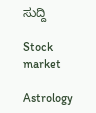ಸುದ್ದಿ

Stock market

Astrology